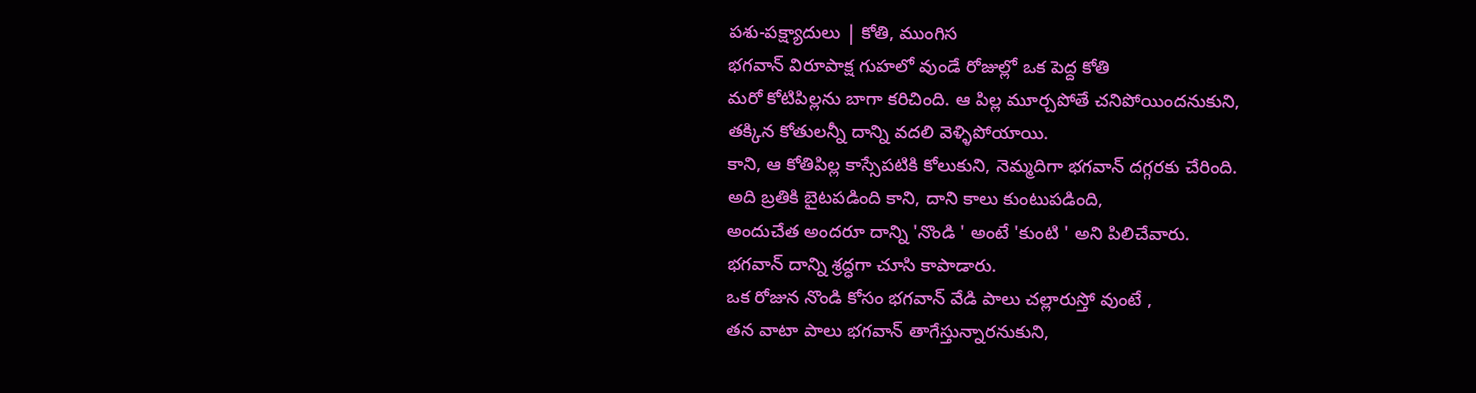పశు-పక్ష్యాదులు | కోతి, ముంగిస
భగవాన్ విరూపాక్ష గుహలో వుండే రోజుల్లో ఒక పెద్ద కోతి
మరో కోటిపిల్లను బాగా కరిచింది. ఆ పిల్ల మూర్చపోతే చనిపోయిందనుకుని,
తక్కిన కోతులన్నీ దాన్ని వదలి వెళ్ళిపోయాయి.
కాని, ఆ కోతిపిల్ల కాస్సేపటికి కోలుకుని, నెమ్మదిగా భగవాన్ దగ్గరకు చేరింది.
అది బ్రతికి బైటపడింది కాని, దాని కాలు కుంటుపడింది,
అందుచేత అందరూ దాన్ని 'నొండి ' అంటే 'కుంటి ' అని పిలిచేవారు.
భగవాన్ దాన్ని శ్రద్ధగా చూసి కాపాడారు.
ఒక రోజున నొండి కోసం భగవాన్ వేడి పాలు చల్లారుస్తో వుంటే ,
తన వాటా పాలు భగవాన్ తాగేస్తున్నారనుకుని,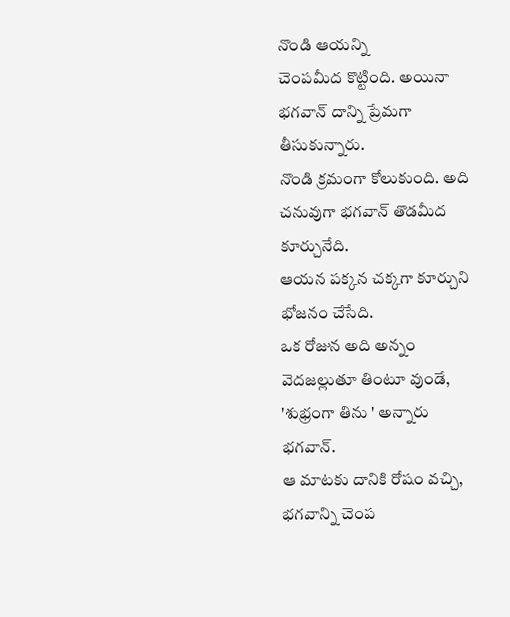నొండి ఆయన్ని
చెంపమీద కొట్టింది. అయినా భగవాన్ దాన్ని ప్రేమగా తీసుకున్నారు.
నొండి క్రమంగా కోలుకుంది. అది చనువుగా భగవాన్ తొడమీద కూర్చునేది.
ఆయన పక్కన చక్కగా కూర్చుని భోజనం చేసేది.
ఒక రోజున అది అన్నం వెదజల్లుతూ తింటూ వుండే, 'శుభ్రంగా తిను ' అన్నారు భగవాన్.
ఆ మాటకు దానికి రోషం వచ్చి, భగవాన్ని చెంప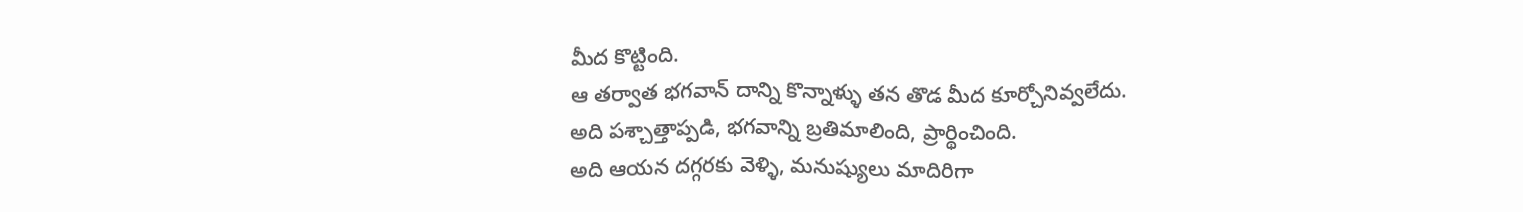మీద కొట్టింది.
ఆ తర్వాత భగవాన్ దాన్ని కొన్నాళ్ళు తన తొడ మీద కూర్చోనివ్వలేదు.
అది పశ్చాత్తాప్పడి, భగవాన్ని బ్రతిమాలింది, ప్రార్థించింది.
అది ఆయన దగ్గరకు వెళ్ళి, మనుష్యులు మాదిరిగా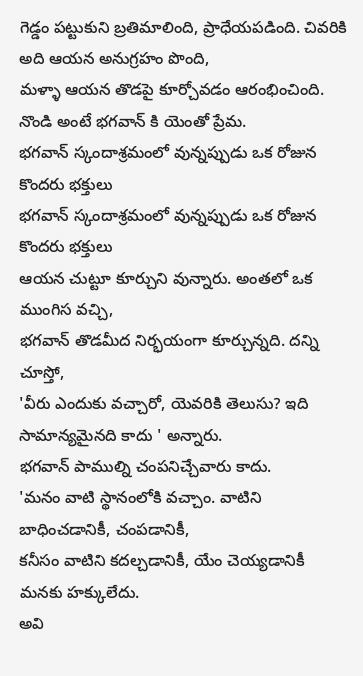గెడ్డం పట్టుకుని బ్రతిమాలింది, ప్రాధేయపడింది. చివరికి అది ఆయన అనుగ్రహం పొంది,
మళ్ళా ఆయన తొడపై కూర్చోవడం ఆరంభించింది.
నొండి అంటే భగవాన్ కి యెంతో ప్రేమ.
భగవాన్ స్కందాశ్రమంలో వున్నప్పుడు ఒక రోజున కొందరు భక్తులు
భగవాన్ స్కందాశ్రమంలో వున్నప్పుడు ఒక రోజున కొందరు భక్తులు
ఆయన చుట్టూ కూర్చుని వున్నారు. అంతలో ఒక ముంగిస వచ్చి,
భగవాన్ తొడమీద నిర్భయంగా కూర్చున్నది. దన్ని చూస్తో,
'వీరు ఎందుకు వచ్చారో, యెవరికి తెలుసు? ఇది సామాన్యమైనది కాదు ' అన్నారు.
భగవాన్ పాముల్ని చంపనిచ్చేవారు కాదు.
'మనం వాటి స్థానంలోకి వచ్చాం. వాటిని బాధించడానికీ, చంపడానికీ,
కనీసం వాటిని కదల్చడానికీ, యేం చెయ్యడానికీ మనకు హక్కులేదు.
అవి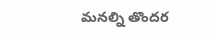మనల్ని తొందర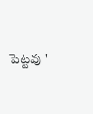పెట్టవు '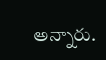అన్నారు.